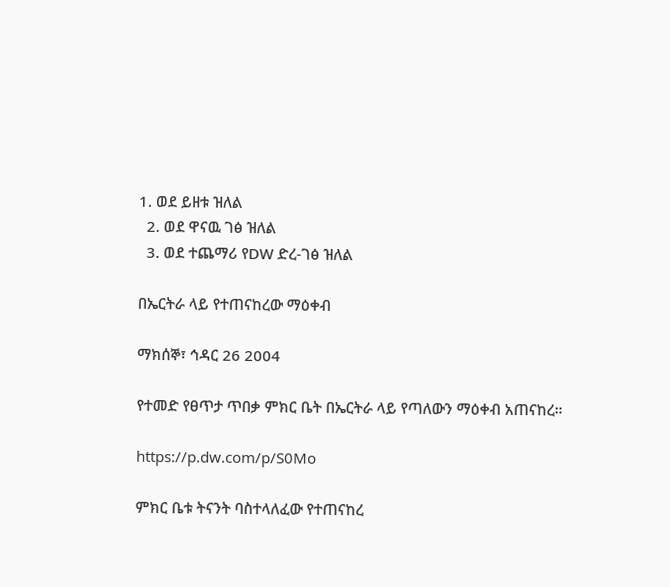1. ወደ ይዘቱ ዝለል
  2. ወደ ዋናዉ ገፅ ዝለል
  3. ወደ ተጨማሪ የDW ድረ-ገፅ ዝለል

በኤርትራ ላይ የተጠናከረው ማዕቀብ

ማክሰኞ፣ ኅዳር 26 2004

የተመድ የፀጥታ ጥበቃ ምክር ቤት በኤርትራ ላይ የጣለውን ማዕቀብ አጠናከረ።

https://p.dw.com/p/S0Mo

ምክር ቤቱ ትናንት ባስተላለፈው የተጠናከረ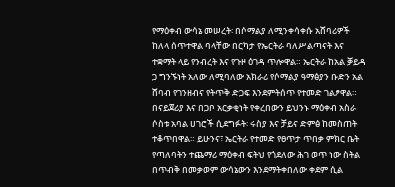የማዕቀብ ውሳኔ መሠረት፡ በሶማልያ ለሚንቀሳቀሱ አሸባሪዎች ከለላ ሰጥተዋል ባላቸው በርካታ የኤርትራ ባለሥልጣናት እና ተቋማት ላይ የንብረት እና የጉዞ ዕገዳ ጥሎዋል። ኤርትራ ከአል ቓይዳ ጋ ግንኙነት አለው ለሚባለው አክራሪ የሶማልያ ዓማፅያን ቡድን አል ሸባብ የገንዘብና የትጥቅ ድጋፍ እንደምትሰጥ የተመድ ገልፆዋል። በናይጀሪያ እና በጋቦ አርቃቂነት የቀረበውን ይህንኑ ማዕቀብ አስራ ሶስቱ አባል ሀገሮች ሲደግፉት፡ ሩስያ እና ቻይና ድምፅ ከመስጠት ተቆጥበዋል። ይሁንና፣ ኤርትራ የተመድ የፀጥታ ጥበቃ ምክር ቤት የጣለባትን ተጨማሪ ማዕቀብ ፍትህ የጎደለው ሕገ ወጥ ነው ስትል በጥብቅ በመቃወም ውሳኔውን እንደማትቀበለው ቀደም ሲል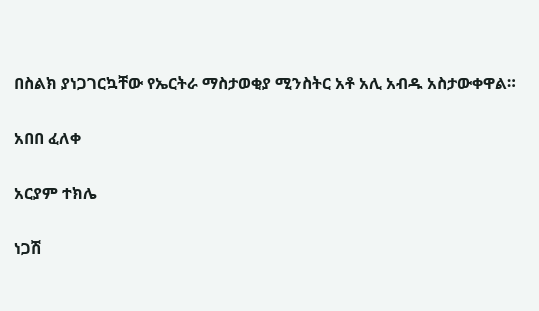በስልክ ያነጋገርኳቸው የኤርትራ ማስታወቂያ ሚንስትር አቶ አሊ አብዱ አስታውቀዋል።

አበበ ፈለቀ

አርያም ተክሌ

ነጋሽ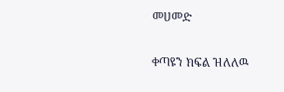መሀመድ

ቀጣዩን ክፍል ዝለለዉ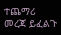ተጨማሪ መረጃ ይፈልጉ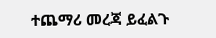ተጨማሪ መረጃ ይፈልጉ